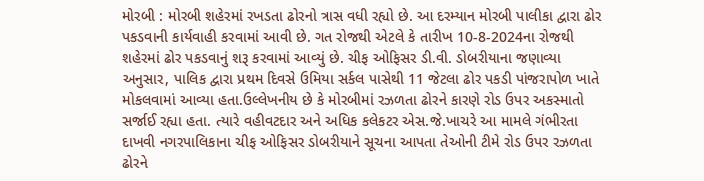મોરબી : મોરબી શહેરમાં રખડતા ઢોરનો ત્રાસ વધી રહ્યો છે. આ દરમ્યાન મોરબી પાલીકા દ્વારા ઢોર પકડવાની કાર્યવાહી કરવામાં આવી છે. ગત રોજથી એટલે કે તારીખ 10-8-2024ના રોજથી શહેરમાં ઢોર પકડવાનું શરૂ કરવામાં આવ્યું છે. ચીફ ઓફિસર ડી.વી. ડોબરીયાના જણાવ્યા અનુસાર, પાલિક દ્વારા પ્રથમ દિવસે ઉમિયા સર્કલ પાસેથી 11 જેટલા ઢોર પકડી પાંજરાપોળ ખાતે મોકલવામાં આવ્યા હતા.ઉલ્લેખનીય છે કે મોરબીમાં રઝળતા ઢોરને કારણે રોડ ઉપર અકસ્માતો સર્જાઈ રહ્યા હતા. ત્યારે વહીવટદાર અને અધિક કલેકટર એસ.જે.ખાચરે આ મામલે ગંભીરતા દાખવી નગરપાલિકાના ચીફ ઓફિસર ડોબરીયાને સૂચના આપતા તેઓની ટીમે રોડ ઉપર રઝળતા ઢોરને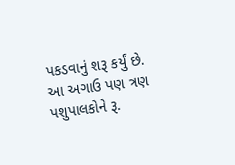પકડવાનું શરૂ કર્યું છે. આ અગાઉ પણ ત્રણ પશુપાલકોને રૂ.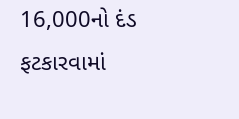16,000નો દંડ ફટકારવામાં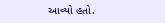આવ્યો હતો.